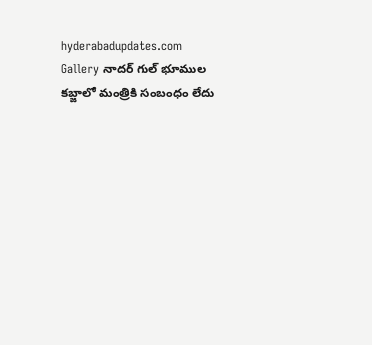hyderabadupdates.com Gallery నాద‌ర్ గుల్ భూముల క‌బ్జాలో మంత్రికి సంబంధం లేదు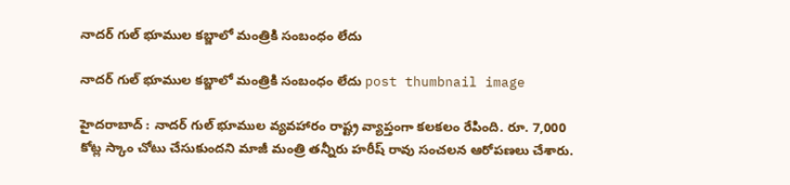నాద‌ర్ గుల్ భూముల క‌బ్జాలో మంత్రికి సంబంధం లేదు

నాద‌ర్ గుల్ భూముల క‌బ్జాలో మంత్రికి సంబంధం లేదు post thumbnail image

హైద‌రాబాద్ : నాద‌ర్ గుల్ భూముల వ్య‌వ‌హారం రాష్ట్ర వ్యాప్తంగా క‌ల‌క‌లం రేపింది. రూ. 7,000 కోట్ల స్కాం చోటు చేసుకుంద‌ని మాజీ మంత్రి త‌న్నీరు హ‌రీష్ రావు సంచ‌ల‌న ఆరోప‌ణ‌లు చేశారు.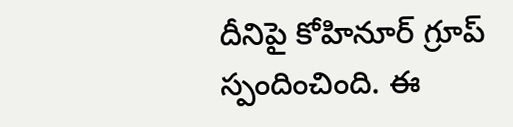దీనిపై కోహినూర్ గ్రూప్ స్పందించింది. ఈ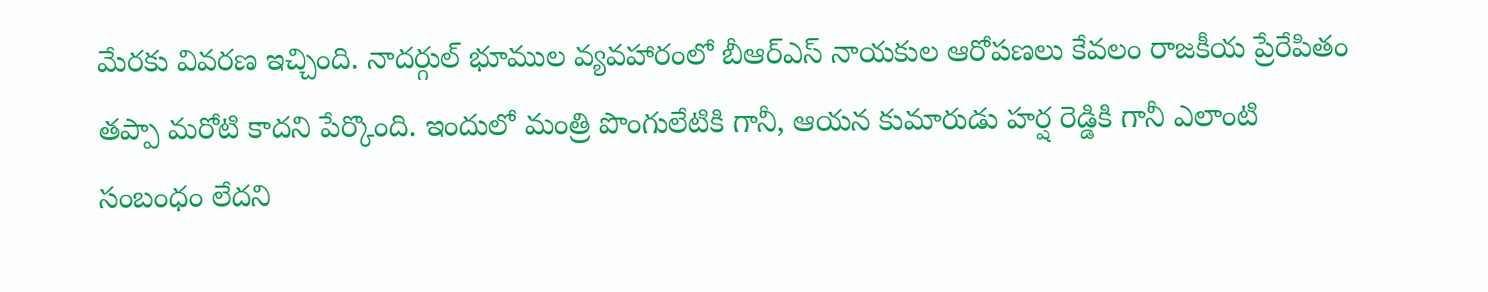మేర‌కు వివ‌ర‌ణ ఇచ్చింది. నాదర్గుల్ భూముల వ్యవహారంలో బీఆర్ఎస్ నాయకుల ఆరోపణలు కేవలం రాజకీయ ప్రేరేపితం త‌ప్పా మ‌రోటి కాద‌ని పేర్కొంది. ఇందులో మంత్రి పొంగులేటికి గానీ, ఆయన కుమారుడు హర్ష రెడ్డికి గానీ ఎలాంటి సంబంధం లేదని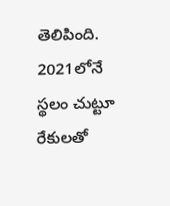తెలిపింది. 2021లోనే స్థలం చుట్టూ రేకులతో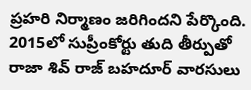ప్రహరి నిర్మాణం జరిగింద‌ని పేర్కొంది. 2015లో సుప్రీంకోర్టు తుది తీర్పుతో రాజా శివ్ రాజ్ బహదూర్ వారసులు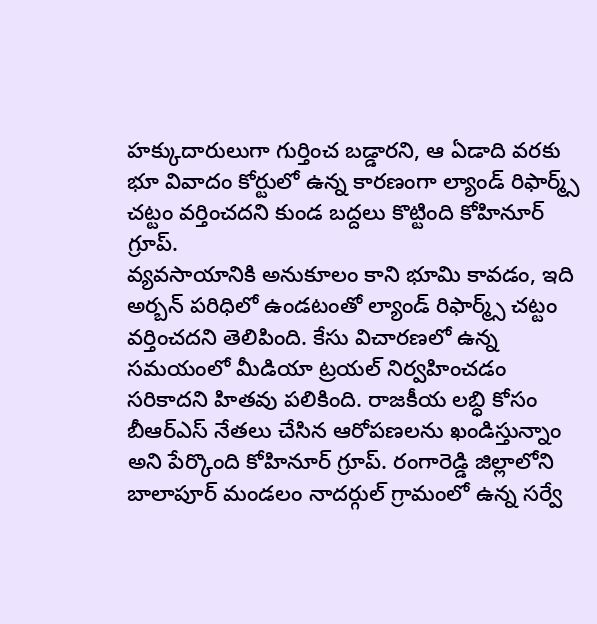హక్కుదారులుగా గుర్తించ బడ్డార‌ని, ఆ ఏడాది వ‌ర‌కు భూ వివాదం కోర్టులో ఉన్న కారణంగా ల్యాండ్ రిఫార్మ్స్ చట్టం వర్తించదని కుండ బ‌ద్ద‌లు కొట్టింది కోహినూర్ గ్రూప్.
వ్యవసాయానికి అనుకూలం కాని భూమి కావడం, ఇది అర్బన్ పరిధిలో ఉండటంతో ల్యాండ్ రిఫార్మ్స్ చట్టం వర్తించదని తెలిపింది. కేసు విచారణలో ఉన్న సమయంలో మీడియా ట్రయల్ నిర్వహించడం సరికాద‌ని హిత‌వు ప‌లికింది. రాజకీయ లబ్ధి కోసం బీఆర్ఎస్ నేతలు చేసిన ఆరోపణలను ఖండిస్తున్నాం అని పేర్కొంది కోహినూర్ గ్రూప్. రంగారెడ్డి జిల్లాలోని బాలాపూర్ మండలం నాదర్గుల్ గ్రామంలో ఉన్న సర్వే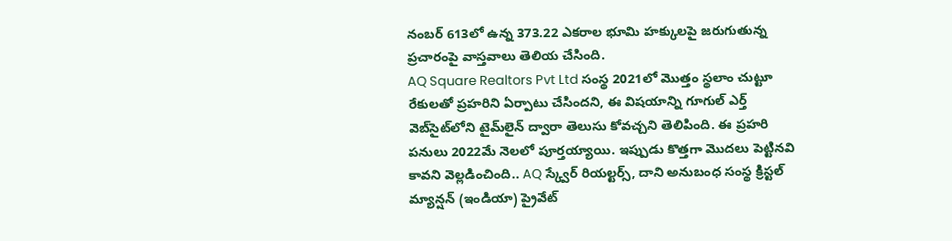నంబర్ 613లో ఉన్న 373.22 ఎకరాల భూమి హక్కులపై జరుగుతున్న ప్రచారంపై వాస్తవాలు తెలియ చేసింది.
AQ Square Realtors Pvt Ltd సంస్థ 2021లో మొత్తం స్థలాం చుట్టూ రేకులతో ప్రహరిని ఏర్పాటు చేసిందని, ఈ విషయాన్ని గూగుల్ ఎర్త్ వెబ్‌సైట్‌లోని టైమ్‌లైన్ ద్వారా తెలుసు కోవచ్చని తెలిపింది. ఈ ప్రహరి పనులు 2022మే నెలలో పూర్తయ్యాయి. ఇప్పుడు కొత్తగా మొదలు పెట్టినవి కావని వెల్ల‌డించింది.. AQ స్క్వేర్ రియల్టర్స్, దాని అనుబంధ సంస్థ క్రిస్టల్ మ్యాన్షన్ (ఇండియా) ప్రైవేట్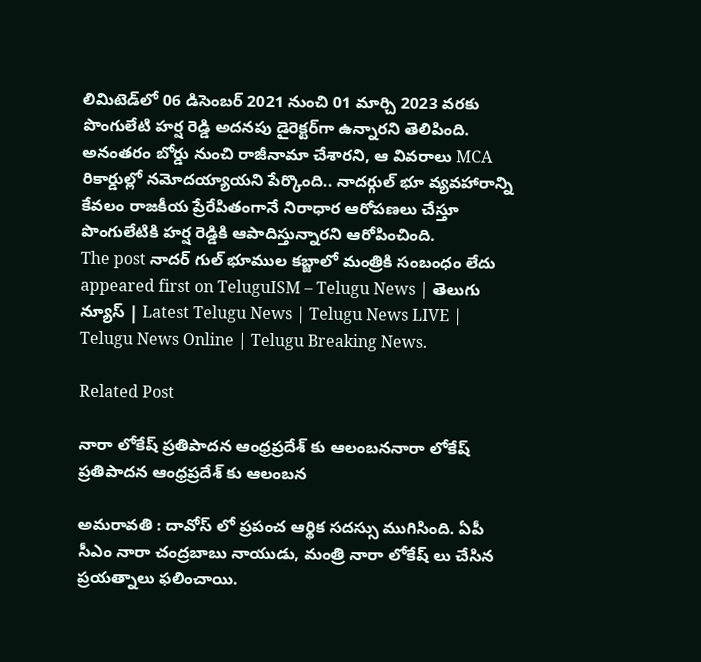లిమిటెడ్‌లో 06 డిసెంబర్ 2021 నుంచి 01 మార్చి 2023 వరకు పొంగులేటి హర్ష రెడ్డి అదనపు డైరెక్టర్‌గా ఉన్నారని తెలిపింది. అనంతరం బోర్డు నుంచి రాజీనామా చేశారని, ఆ వివరాలు MCA రికార్డుల్లో నమోదయ్యాయని పేర్కొంది.. నాదర్గుల్ భూ వ్యవహారాన్ని కేవలం రాజకీయ ప్రేరేపితంగానే నిరాధార ఆరోపణలు చేస్తూ పొంగులేటికి హర్ష రెడ్డికి ఆపాదిస్తున్నారని ఆరోపించింది.
The post నాద‌ర్ గుల్ భూముల క‌బ్జాలో మంత్రికి సంబంధం లేదు appeared first on TeluguISM – Telugu News | తెలుగు న్యూస్ | Latest Telugu News | Telugu News LIVE | Telugu News Online | Telugu Breaking News.

Related Post

నారా లోకేష్ ప్ర‌తిపాద‌న ఆంధ్ర‌ప్ర‌దేశ్ కు ఆలంబ‌ననారా లోకేష్ ప్ర‌తిపాద‌న ఆంధ్ర‌ప్ర‌దేశ్ కు ఆలంబ‌న

అమ‌రావ‌తి : దావోస్ లో ప్ర‌పంచ ఆర్థిక స‌ద‌స్సు ముగిసింది. ఏపీ సీఎం నారా చంద్ర‌బాబు నాయుడు, మంత్రి నారా లోకేష్ లు చేసిన ప్ర‌య‌త్నాలు ఫ‌లించాయి.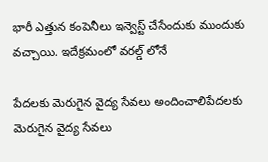భారీ ఎత్తున కంపెనీలు ఇన్వెస్ట్ చేసేందుకు ముందుకు వ‌చ్చాయి. ఇదేక్ర‌మంలో వ‌ర‌ల్డ్ లోనే

పేద‌ల‌కు మెరుగైన వైద్య సేవ‌లు అందించాలిపేద‌ల‌కు మెరుగైన వైద్య సేవ‌లు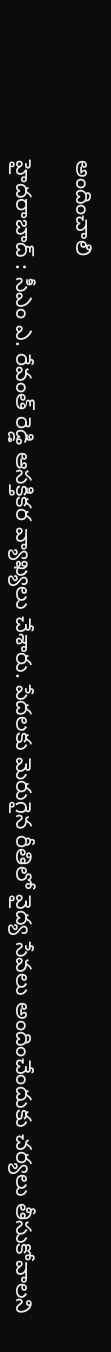అందించాలి

హైద‌రాబాద్ : సీఎం ఎ. రేవంత్ రెడ్డి ఆస‌క్తిక‌ర వ్యాఖ్య‌లు చేశారు. పేద‌ల‌కు మెరుగైన రీతిలో వైద్య సేవ‌లు అందించేందుకు చ‌ర్య‌లు తీసుకోవాల‌ని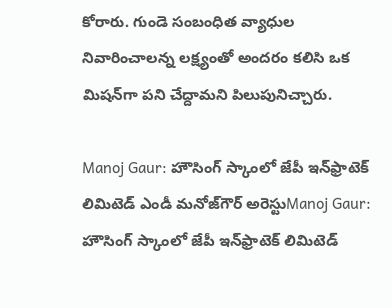కోరారు. గుండె సంబంధిత వ్యాధుల నివారించాలన్న లక్ష్యంతో అందరం కలిసి ఒక మిషన్‌గా పని చేద్దామని పిలుపునిచ్చారు.

Manoj Gaur: హౌసింగ్‌ స్కాంలో జేపీ ఇన్‌ఫ్రాటెక్‌ లిమిటెడ్‌ ఎండీ మనోజ్‌గౌర్‌ అరెస్టుManoj Gaur: హౌసింగ్‌ స్కాంలో జేపీ ఇన్‌ఫ్రాటెక్‌ లిమిటెడ్‌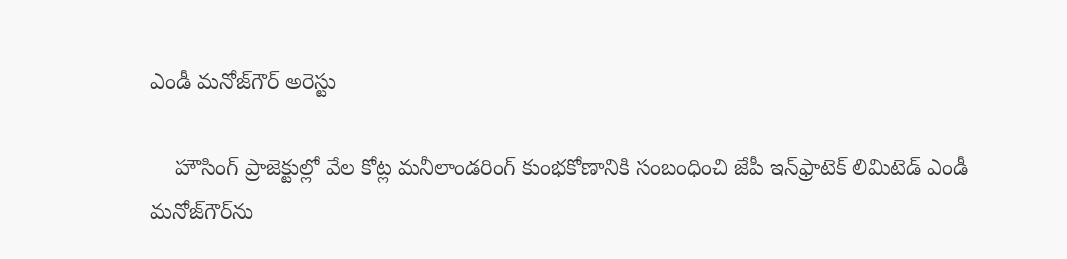ఎండీ మనోజ్‌గౌర్‌ అరెస్టు

    హౌసింగ్‌ ప్రాజెక్టుల్లో వేల కోట్ల మనీలాండరింగ్‌ కుంభకోణానికి సంబంధించి జేపీ ఇన్‌ఫ్రాటెక్‌ లిమిటెడ్‌ ఎండీ మనోజ్‌గౌర్‌ను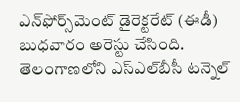ఎన్‌ఫోర్స్‌మెంట్‌ డైరెక్టరేట్‌ (ఈడీ) బుధవారం అరెస్టు చేసింది. తెలంగాణలోని ఎస్‌ఎల్‌బీసీ టన్నెల్‌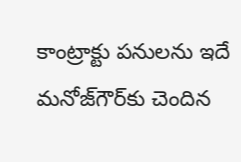కాంట్రాక్టు పనులను ఇదే మనోజ్‌గౌర్‌కు చెందిన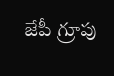జేపీ గ్రూపు